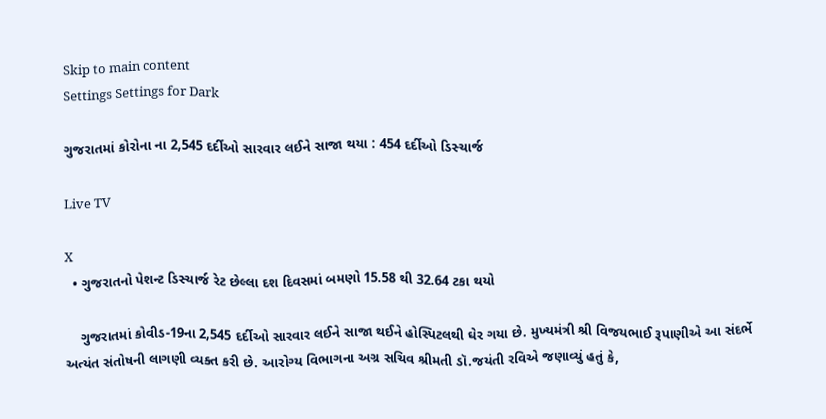Skip to main content
Settings Settings for Dark

ગુજરાતમાં કોરોના ના 2,545 દર્દીઓ સારવાર લઈને સાજા થયા : 454 દર્દીઓ ડિસ્ચાર્જ

Live TV

X
  • ગુજરાતનો પેશન્ટ ડિસ્ચાર્જ રેટ છેલ્લા દશ દિવસમાં બમણો 15.58 થી 32.64 ટકા થયો

    ગુજરાતમાં કોવીડ-19ના 2,545 દર્દીઓ સારવાર લઈને સાજા થઈને હોસ્પિટલથી ઘેર ગયા છે. મુખ્યમંત્રી શ્રી વિજયભાઈ રૂપાણીએ આ સંદર્ભે અત્યંત સંતોષની લાગણી વ્યક્ત કરી છે. આરોગ્ય વિભાગના અગ્ર સચિવ શ્રીમતી ડૉ.જયંતી રવિએ જણાવ્યું હતું કે,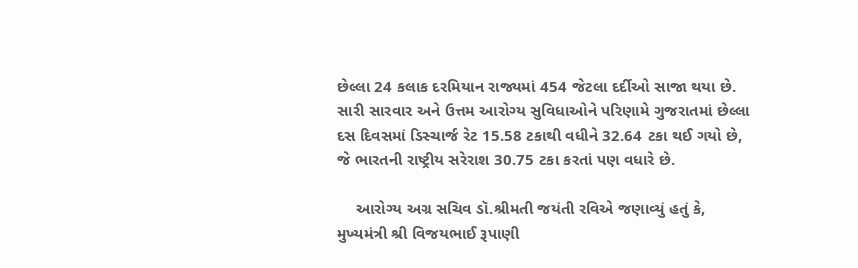છેલ્લા 24 કલાક દરમિયાન રાજ્યમાં 454 જેટલા દર્દીઓ સાજા થયા છે. સારી સારવાર અને ઉત્તમ આરોગ્ય સુવિધાઓને પરિણામે ગુજરાતમાં છેલ્લા દસ દિવસમાં ડિસ્ચાર્જ રેટ 15.58 ટકાથી વધીને 32.64 ટકા થઈ ગયો છે, જે ભારતની રાષ્ટ્રીય સરેરાશ 30.75 ટકા કરતાં પણ વધારે છે.

    આરોગ્ય અગ્ર સચિવ ડૉ.શ્રીમતી જયંતી રવિએ જણાવ્યું હતું કે, મુખ્યમંત્રી શ્રી વિજયભાઈ રૂપાણી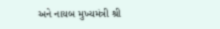અને નાયબ મુખ્યમંત્રી શ્રી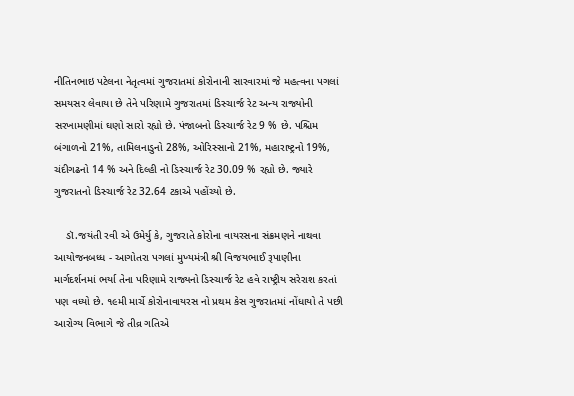નીતિનભાઇ પટેલના નેતૃત્વમાં ગુજરાતમાં કોરોનાની સારવારમાં જે મહત્વના પગલાં સમયસર લેવાયા છે તેને પરિણામે ગુજરાતમાં ડિસ્ચાર્જ રેટ અન્ય રાજ્યોની સરખામણીમાં ઘણો સારો રહ્યો છે. પંજાબનો ડિસ્ચાર્જ રેટ 9 % છે. પશ્ચિમ બંગાળનો 21%, તામિલનાડુનો 28%, ઓરિસ્સાનો 21%, મહારાષ્ટ્રનો 19%, ચંદીગઢનો 14 % અને દિલ્હી નો ડિસ્ચાર્જ રેટ 30.09 % રહ્યો છે. જ્યારે ગુજરાતનો ડિસ્ચાર્જ રેટ 32.64 ટકાએ પહોંચ્યો છે.

    ડૉ.જયંતી રવી એ ઉમેર્યુ કે, ગુજરાતે કોરોના વાયરસના સંક્રમણને નાથવા આયોજનબધ્ધ - આગોતરા પગલાં મુખ્યમંત્રી શ્રી વિજયભાઈ રૂપાણીના માર્ગદર્શનમાં ભર્યા તેના પરિણામે રાજ્યનો ડિસ્ચાર્જ રેટ હવે રાષ્ટ્રીય સરેરાશ કરતાં પણ વધ્યો છે. ૧૯મી માર્ચે કોરોનાવાયરસ નો પ્રથમ કેસ ગુજરાતમાં નોંધાયો તે પછી આરોગ્ય વિભાગે જે તીવ્ર ગતિએ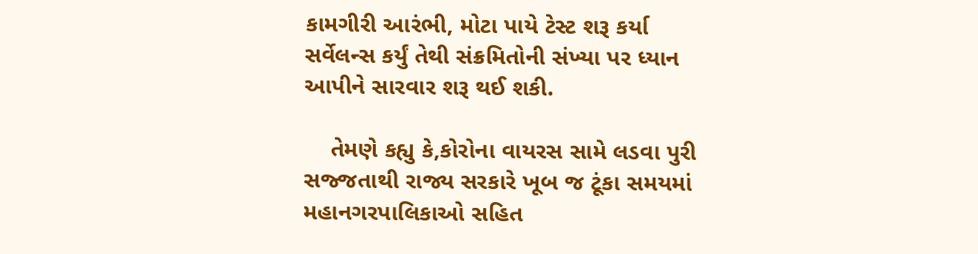કામગીરી આરંભી, મોટા પાયે ટેસ્ટ શરૂ કર્યા સર્વેલન્સ કર્યું તેથી સંક્રમિતોની સંખ્યા પર ધ્યાન આપીને સારવાર શરૂ થઈ શકી.

    તેમણે કહ્યુ કે,કોરોના વાયરસ સામે લડવા પુરી સજ્જતાથી રાજ્ય સરકારે ખૂબ જ ટૂંકા સમયમાં મહાનગરપાલિકાઓ સહિત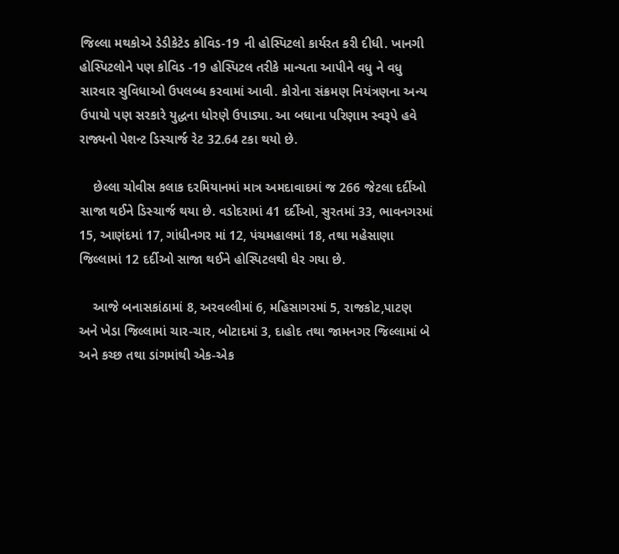જિલ્લા મથકોએ ડેડીકેટેડ કોવિડ-19 ની હોસ્પિટલો કાર્યરત કરી દીધી. ખાનગી હોસ્પિટલોને પણ કોવિડ -19 હોસ્પિટલ તરીકે માન્યતા આપીને વધુ ને વધુ સારવાર સુવિધાઓ ઉપલબ્ધ કરવામાં આવી. કોરોના સંક્રમણ નિયંત્રણના અન્ય ઉપાયો પણ સરકારે યુદ્ધના ધોરણે ઉપાડ્યા. આ બધાના પરિણામ સ્વરૂપે હવે રાજ્યનો પેશન્ટ ડિસ્ચાર્જ રેટ 32.64 ટકા થયો છે.

    છેલ્લા ચોવીસ કલાક દરમિયાનમાં માત્ર અમદાવાદમાં જ 266 જેટલા દર્દીઓ સાજા થઈને ડિસ્ચાર્જ થયા છે. વડોદરામાં 41 દર્દીઓ, સુરતમાં 33, ભાવનગરમાં 15, આણંદમાં 17, ગાંધીનગર માં 12, પંચમહાલમાં 18, તથા મહેસાણા જિલ્લામાં 12 દર્દીઓ સાજા થઈને હોસ્પિટલથી ઘેર ગયા છે.

    આજે બનાસકાંઠામાં 8, અરવલ્લીમાં 6, મહિસાગરમાં 5, રાજકોટ,પાટણ અને ખેડા જિલ્લામાં ચાર-ચાર, બોટાદમાં 3, દાહોદ તથા જામનગર જિલ્લામાં બે અને કચ્છ તથા ડાંગમાંથી એક-એક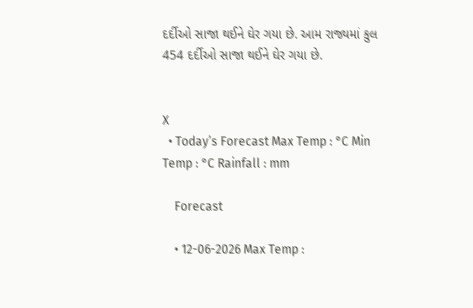દર્દીઓ સાજા થઈને ઘેર ગયા છે. આમ રાજ્યમાં કુલ 454 દર્દીઓ સાજા થઈને ઘેર ગયા છે.


X
  • Today’s Forecast Max Temp : °C Min Temp : °C Rainfall : mm

    Forecast

    • 12-06-2026 Max Temp :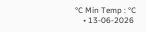°C Min Temp : °C
    • 13-06-2026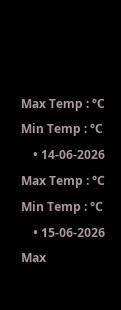Max Temp : °C Min Temp : °C
    • 14-06-2026 Max Temp : °C Min Temp : °C
    • 15-06-2026 Max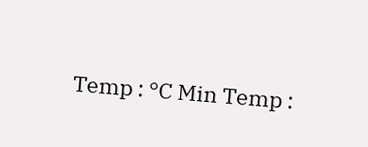Temp : °C Min Temp :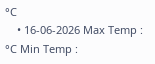°C
    • 16-06-2026 Max Temp : °C Min Temp :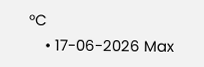°C
    • 17-06-2026 Max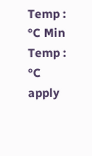Temp : °C Min Temp : °C
apply